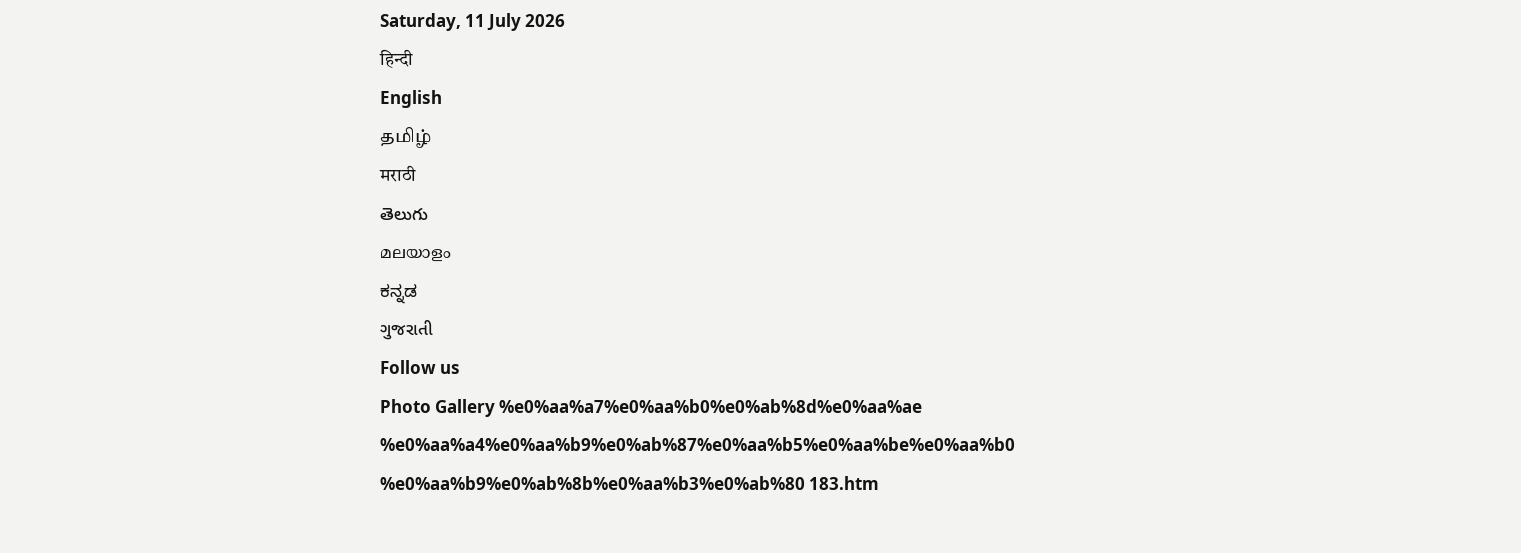Saturday, 11 July 2026
हिन्दी
English
தமிழ்
मराठी
తెలుగు
മലയാളം
ಕನ್ನಡ
ગુજરાતી
Follow us
Photo Gallery %e0%aa%a7%e0%aa%b0%e0%ab%8d%e0%aa%ae %e0%aa%a4%e0%aa%b9%e0%ab%87%e0%aa%b5%e0%aa%be%e0%aa%b0 %e0%aa%b9%e0%ab%8b%e0%aa%b3%e0%ab%80 183.htm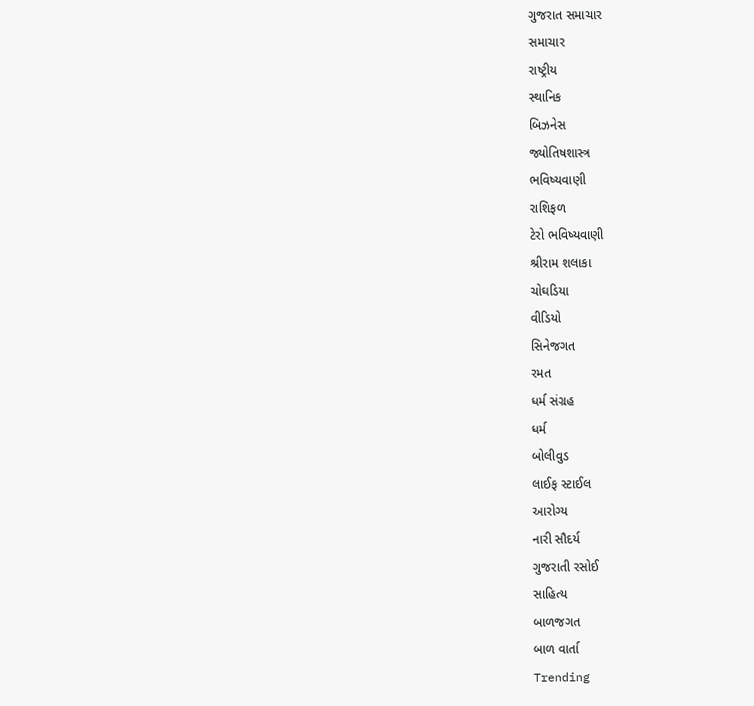ગુજરાત સમાચાર
સમાચાર
રાષ્ટ્રીય
સ્થાનિક
બિઝનેસ
જ્યોતિષશાસ્ત્ર
ભવિષ્યવાણી
રાશિફળ
ટેરો ભવિષ્યવાણી
શ્રીરામ શલાકા
ચોઘડિયા
વીડિયો
સિનેજગત
રમત
ધર્મ સંગ્રહ
ધર્મ
બોલીવુડ
લાઈફ સ્ટાઈલ
આરોગ્ય
નારી સૌદર્ય
ગુજરાતી રસોઈ
સાહિત્ય
બાળજગત
બાળ વાર્તા
Trending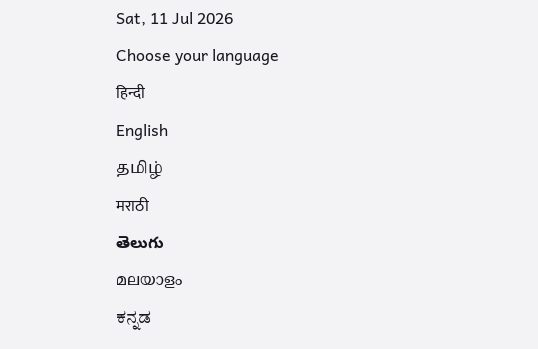Sat, 11 Jul 2026
Choose your language
हिन्दी
English
தமிழ்
मराठी
తెలుగు
മലയാളം
ಕನ್ನಡ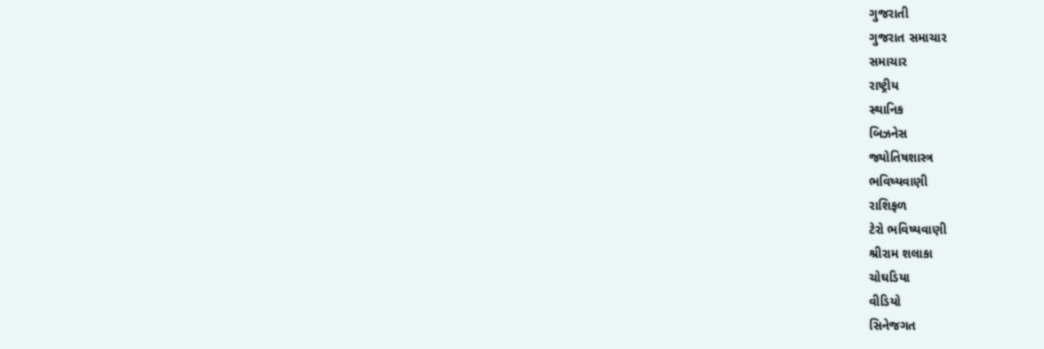ગુજરાતી
ગુજરાત સમાચાર
સમાચાર
રાષ્ટ્રીય
સ્થાનિક
બિઝનેસ
જ્યોતિષશાસ્ત્ર
ભવિષ્યવાણી
રાશિફળ
ટેરો ભવિષ્યવાણી
શ્રીરામ શલાકા
ચોઘડિયા
વીડિયો
સિનેજગત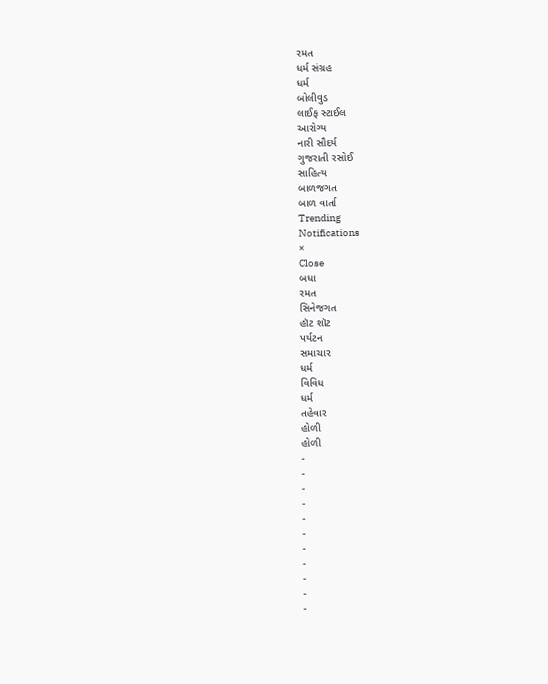રમત
ધર્મ સંગ્રહ
ધર્મ
બોલીવુડ
લાઈફ સ્ટાઈલ
આરોગ્ય
નારી સૌદર્ય
ગુજરાતી રસોઈ
સાહિત્ય
બાળજગત
બાળ વાર્તા
Trending
Notifications
×
Close
બધા
રમત
સિનેજગત
હૉટ શૉટ
પર્યટન
સમાચાર
ધર્મ
વિવિધ
ધર્મ
તહેવાર
હોળી
હોળી
-
-
-
-
-
-
-
-
-
-
-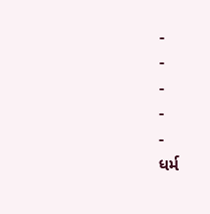-
-
-
-
-
ધર્મ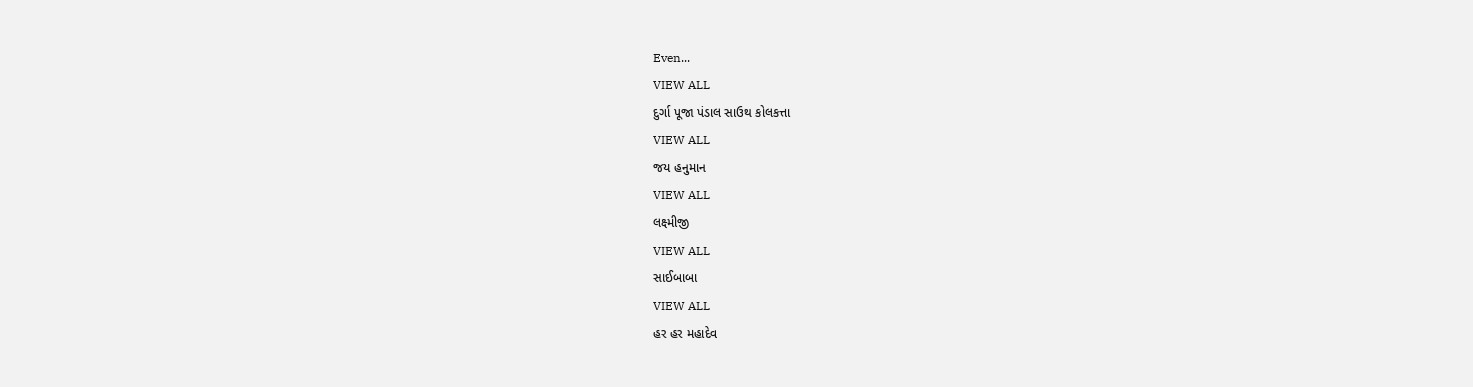Even...
VIEW ALL
દુર્ગા પૂજા પંડાલ સાઉથ કોલકત્તા
VIEW ALL
જય હનુમાન
VIEW ALL
લક્ષ્મીજી
VIEW ALL
સાઈબાબા
VIEW ALL
હર હર મહાદેવ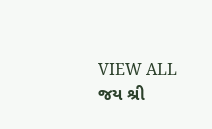VIEW ALL
જય શ્રી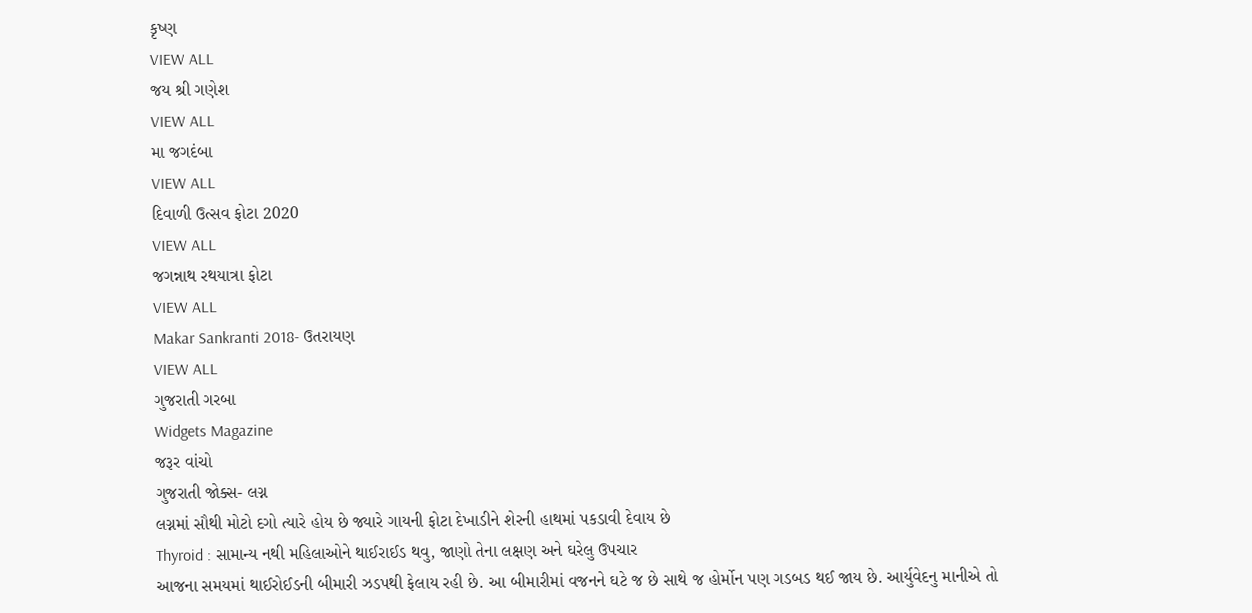કૃષ્ણ
VIEW ALL
જય શ્રી ગણેશ
VIEW ALL
મા જગદંબા
VIEW ALL
દિવાળી ઉત્સવ ફોટા 2020
VIEW ALL
જગન્નાથ રથયાત્રા ફોટા
VIEW ALL
Makar Sankranti 2018- ઉતરાયણ
VIEW ALL
ગુજરાતી ગરબા
Widgets Magazine
જરૂર વાંચો
ગુજરાતી જોક્સ- લગ્ન
લગ્નમાં સૌથી મોટો દગો ત્યારે હોય છે જ્યારે ગાયની ફોટા દેખાડીને શેરની હાથમાં પકડાવી દેવાય છે
Thyroid : સામાન્ય નથી મહિલાઓને થાઈરાઈડ થવુ, જાણો તેના લક્ષણ અને ઘરેલુ ઉપચાર
આજના સમયમાં થાઈરોઈડની બીમારી ઝડપથી ફેલાય રહી છે. આ બીમારીમાં વજનને ઘટે જ છે સાથે જ હોર્મોન પણ ગડબડ થઈ જાય છે. આર્યુવેદનુ માનીએ તો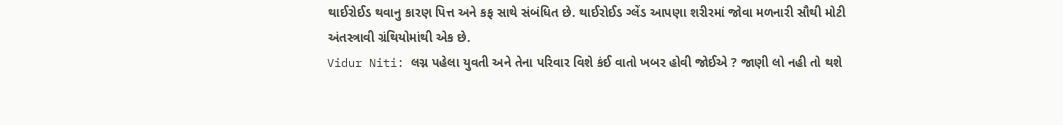થાઈરોઈડ થવાનુ કારણ પિત્ત અને કફ સાથે સંબંધિત છે. થાઈરોઈડ ગ્લેંડ આપણા શરીરમાં જોવા મળનારી સૌથી મોટી અંતસ્ત્રાવી ગ્રંથિયોમાંથી એક છે.
Vidur Niti: લગ્ન પહેલા યુવતી અને તેના પરિવાર વિશે કંઈ વાતો ખબર હોવી જોઈએ ? જાણી લો નહી તો થશે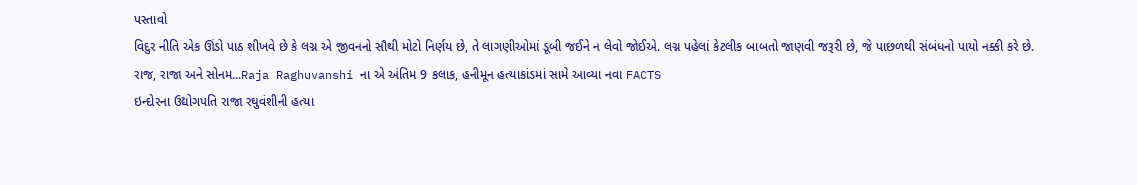પસ્તાવો
વિદુર નીતિ એક ઊંડો પાઠ શીખવે છે કે લગ્ન એ જીવનનો સૌથી મોટો નિર્ણય છે, તે લાગણીઓમાં ડૂબી જઈને ન લેવો જોઈએ. લગ્ન પહેલાં કેટલીક બાબતો જાણવી જરૂરી છે, જે પાછળથી સંબંધનો પાયો નક્કી કરે છે.
રાજ, રાજા અને સોનમ...Raja Raghuvanshi ના એ અંતિમ 9 કલાક, હનીમૂન હત્યાકાંડમાં સામે આવ્યા નવા FACTS
ઇન્દોરના ઉદ્યોગપતિ રાજા રઘુવંશીની હત્યા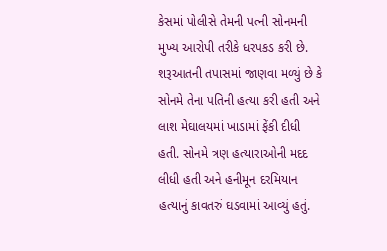કેસમાં પોલીસે તેમની પત્ની સોનમની મુખ્ય આરોપી તરીકે ધરપકડ કરી છે. શરૂઆતની તપાસમાં જાણવા મળ્યું છે કે સોનમે તેના પતિની હત્યા કરી હતી અને લાશ મેઘાલયમાં ખાડામાં ફેંકી દીધી હતી. સોનમે ત્રણ હત્યારાઓની મદદ લીધી હતી અને હનીમૂન દરમિયાન હત્યાનું કાવતરું ઘડવામાં આવ્યું હતું.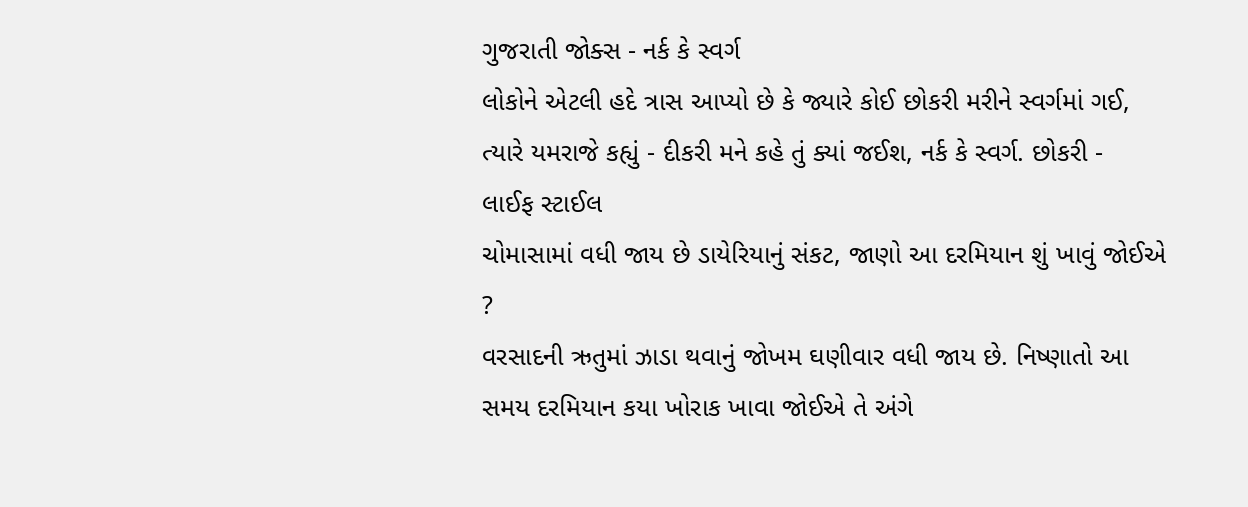ગુજરાતી જોક્સ - નર્ક કે સ્વર્ગ
લોકોને એટલી હદે ત્રાસ આપ્યો છે કે જ્યારે કોઈ છોકરી મરીને સ્વર્ગમાં ગઈ, ત્યારે યમરાજે કહ્યું - દીકરી મને કહે તું ક્યાં જઈશ, નર્ક કે સ્વર્ગ. છોકરી -
લાઈફ સ્ટાઈલ
ચોમાસામાં વધી જાય છે ડાયેરિયાનું સંકટ, જાણો આ દરમિયાન શું ખાવું જોઈએ ?
વરસાદની ઋતુમાં ઝાડા થવાનું જોખમ ઘણીવાર વધી જાય છે. નિષ્ણાતો આ સમય દરમિયાન કયા ખોરાક ખાવા જોઈએ તે અંગે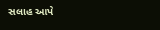સલાહ આપે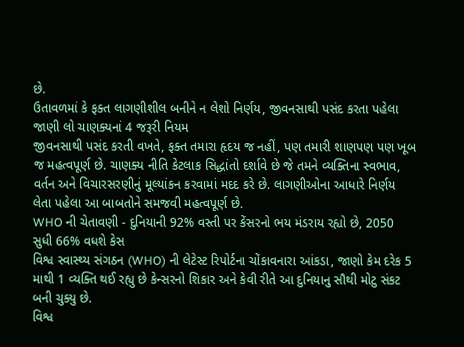છે.
ઉતાવળમાં કે ફક્ત લાગણીશીલ બનીને ન લેશો નિર્ણય, જીવનસાથી પસંદ કરતા પહેલા જાણી લો ચાણક્યનાં 4 જરૂરી નિયમ
જીવનસાથી પસંદ કરતી વખતે, ફક્ત તમારા હૃદય જ નહીં, પણ તમારી શાણપણ પણ ખૂબ જ મહત્વપૂર્ણ છે. ચાણક્ય નીતિ કેટલાક સિદ્ધાંતો દર્શાવે છે જે તમને વ્યક્તિના સ્વભાવ, વર્તન અને વિચારસરણીનું મૂલ્યાંકન કરવામાં મદદ કરે છે. લાગણીઓના આધારે નિર્ણય લેતા પહેલા આ બાબતોને સમજવી મહત્વપૂર્ણ છે.
WHO ની ચેતાવણી - દુનિયાની 92% વસ્તી પર કેંસરનો ભય મંડરાય રહ્યો છે, 2050 સુધી 66% વધશે કેસ
વિશ્વ સ્વાસ્થ્ય સંગઠન (WHO) ની લેટેસ્ટ રિપોર્ટના ચોંકાવનારા આંકડા, જાણો કેમ દરેક 5 માથી 1 વ્યક્તિ થઈ રહ્યુ છે કેન્સરનો શિકાર અને કેવી રીતે આ દુનિયાનુ સૌથી મોટુ સંકટ બની ચુક્યુ છે.
વિશ્વ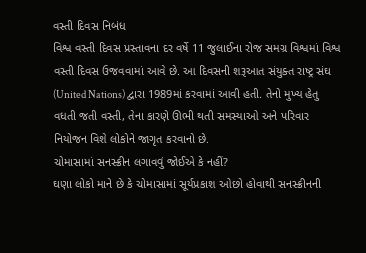વસ્તી દિવસ નિબંધ
વિશ્વ વસ્તી દિવસ પ્રસ્તાવના દર વર્ષે 11 જુલાઈના રોજ સમગ્ર વિશ્વમાં વિશ્વ વસ્તી દિવસ ઉજવવામાં આવે છે. આ દિવસની શરૂઆત સંયુક્ત રાષ્ટ્ર સંઘ (United Nations) દ્વારા 1989માં કરવામાં આવી હતી. તેનો મુખ્ય હેતુ વધતી જતી વસ્તી, તેના કારણે ઊભી થતી સમસ્યાઓ અને પરિવાર નિયોજન વિશે લોકોને જાગૃત કરવાનો છે.
ચોમાસામાં સનસ્ક્રીન લગાવવું જોઈએ કે નહીં?
ઘણા લોકો માને છે કે ચોમાસામાં સૂર્યપ્રકાશ ઓછો હોવાથી સનસ્ક્રીનની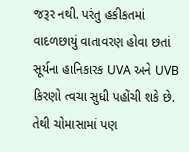જરૂર નથી. પરંતુ હકીકતમાં વાદળછાયું વાતાવરણ હોવા છતાં સૂર્યના હાનિકારક UVA અને UVB કિરણો ત્વચા સુધી પહોંચી શકે છે. તેથી ચોમાસામાં પણ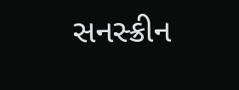સનસ્ક્રીન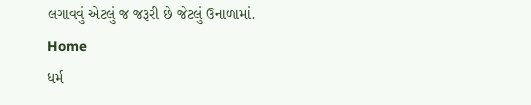લગાવવું એટલું જ જરૂરી છે જેટલું ઉનાળામાં.
Home
ધર્મ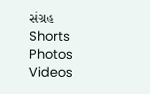સંગ્રહ
Shorts
Photos
Videos